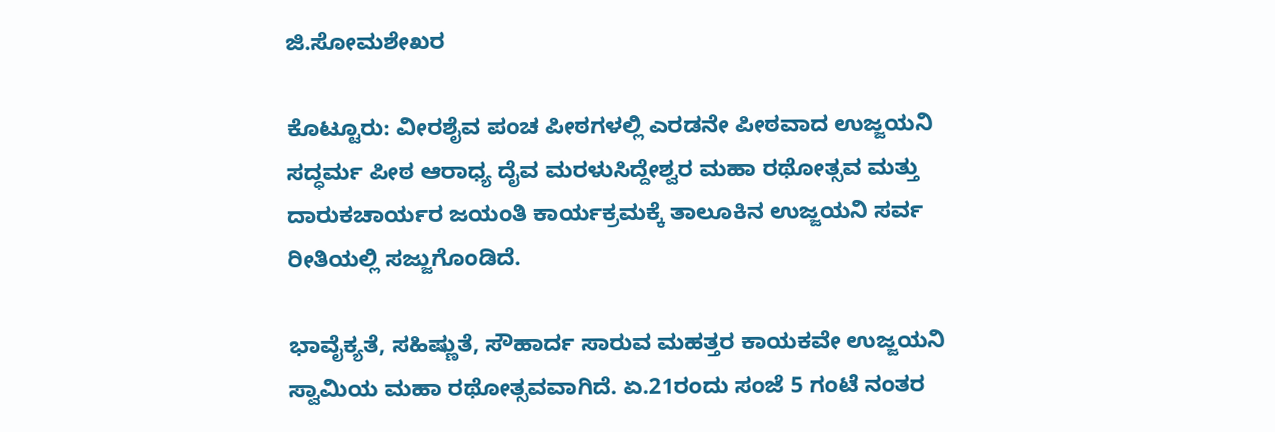ಜಿ.ಸೋಮಶೇಖರ

ಕೊಟ್ಟೂರು: ವೀರಶೈವ ಪಂಚ ಪೀಠಗಳಲ್ಲಿ ಎರಡನೇ ಪೀಠವಾದ ಉಜ್ಜಯನಿ ಸದ್ಧರ್ಮ ಪೀಠ ಆರಾಧ್ಯ ದೈವ ಮರಳುಸಿದ್ದೇಶ್ವರ ಮಹಾ ರಥೋತ್ಸವ ಮತ್ತು ದಾರುಕಚಾರ್ಯರ ಜಯಂತಿ ಕಾರ್ಯಕ್ರಮಕ್ಕೆ ತಾಲೂಕಿನ ಉಜ್ಜಯನಿ ಸರ್ವ ರೀತಿಯಲ್ಲಿ ಸಜ್ಜುಗೊಂಡಿದೆ.

ಭಾವೈಕ್ಯತೆ, ಸಹಿಷ್ಣುತೆ, ಸೌಹಾರ್ದ ಸಾರುವ ಮಹತ್ತರ ಕಾಯಕವೇ ಉಜ್ಜಯನಿ ಸ್ವಾಮಿಯ ಮಹಾ ರಥೋತ್ಸವವಾಗಿದೆ. ಏ.21ರಂದು ಸಂಜೆ 5 ಗಂಟೆ ನಂತರ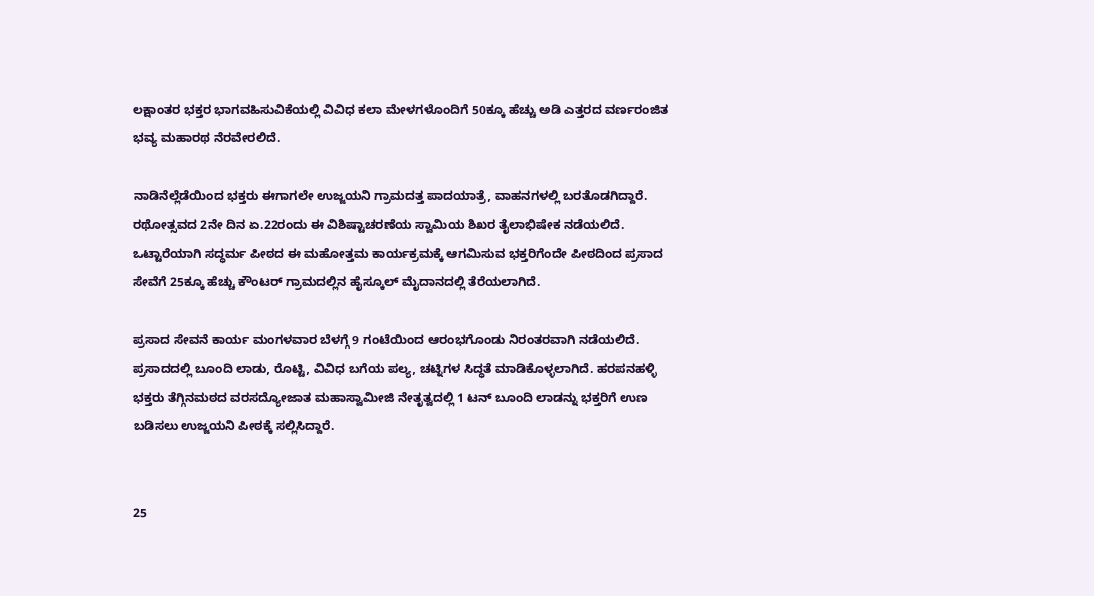ಲಕ್ಷಾಂತರ ಭಕ್ತರ ಭಾಗವಹಿಸುವಿಕೆಯಲ್ಲಿ ವಿವಿಧ ಕಲಾ ಮೇಳಗಳೊಂದಿಗೆ 50ಕ್ಕೂ ಹೆಚ್ಚು ಅಡಿ ಎತ್ತರದ ವರ್ಣರಂಜಿತ ಭವ್ಯ ಮಹಾರಥ ನೆರವೇರಲಿದೆ.

ನಾಡಿನೆಲ್ಲೆಡೆಯಿಂದ ಭಕ್ತರು ಈಗಾಗಲೇ ಉಜ್ಜಯನಿ ಗ್ರಾಮದತ್ತ ಪಾದಯಾತ್ರೆ, ವಾಹನಗಳಲ್ಲಿ ಬರತೊಡಗಿದ್ದಾರೆ. ರಥೋತ್ಸವದ 2ನೇ ದಿನ ಏ.22ರಂದು ಈ ವಿಶಿಷ್ಟಾಚರಣೆಯ ಸ್ವಾಮಿಯ ಶಿಖರ ತೈಲಾಭಿಷೇಕ ನಡೆಯಲಿದೆ. ಒಟ್ಟಾರೆಯಾಗಿ ಸದ್ಧರ್ಮ ಪೀಠದ ಈ ಮಹೋತ್ತಮ ಕಾರ್ಯಕ್ರಮಕ್ಕೆ ಆಗಮಿಸುವ ಭಕ್ತರಿಗೆಂದೇ ಪೀಠದಿಂದ ಪ್ರಸಾದ ಸೇವೆಗೆ 25ಕ್ಕೂ ಹೆಚ್ಚು ಕೌಂಟರ್‌ ಗ್ರಾಮದಲ್ಲಿನ ಹೈಸ್ಕೂಲ್ ಮೈದಾನದಲ್ಲಿ ತೆರೆಯಲಾಗಿದೆ.

ಪ್ರಸಾದ ಸೇವನೆ ಕಾರ್ಯ ಮಂಗಳವಾರ ಬೆಳಗ್ಗೆ 9 ಗಂಟೆಯಿಂದ ಆರಂಭಗೊಂಡು ನಿರಂತರವಾಗಿ ನಡೆಯಲಿದೆ. ಪ್ರಸಾದದಲ್ಲಿ ಬೂಂದಿ ಲಾಡು, ರೊಟ್ಟಿ, ವಿವಿಧ ಬಗೆಯ ಪಲ್ಯ, ಚಟ್ನಿಗಳ ಸಿದ್ಧತೆ ಮಾಡಿಕೊಳ್ಳಲಾಗಿದೆ. ಹರಪನಹಳ್ಳಿ ಭಕ್ತರು ತೆಗ್ಗಿನಮಠದ ವರಸದ್ಯೋಜಾತ ಮಹಾಸ್ವಾಮೀಜಿ ನೇತೃತ್ವದಲ್ಲಿ 1 ಟನ್ ಬೂಂದಿ ಲಾಡನ್ನು ಭಕ್ತರಿಗೆ ಉಣ ಬಡಿಸಲು ಉಜ್ಜಯನಿ ಪೀಠಕ್ಕೆ ಸಲ್ಲಿಸಿದ್ದಾರೆ.


25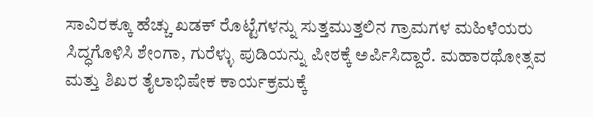ಸಾವಿರಕ್ಕೂ ಹೆಚ್ಚು ಖಡಕ್ ರೊಟ್ಟೆಗಳನ್ನು ಸುತ್ತಮುತ್ತಲಿನ ಗ್ರಾಮಗಳ ಮಹಿಳೆಯರು ಸಿದ್ಧಗೊಳಿಸಿ ಶೇಂಗಾ, ಗುರೆಳ್ಳು ಪುಡಿಯನ್ನು ಪೀಠಕ್ಕೆ ಅರ್ಪಿಸಿದ್ದಾರೆ. ಮಹಾರಥೋತ್ಸವ ಮತ್ತು ಶಿಖರ ತೈಲಾಭಿಷೇಕ ಕಾರ್ಯಕ್ರಮಕ್ಕೆ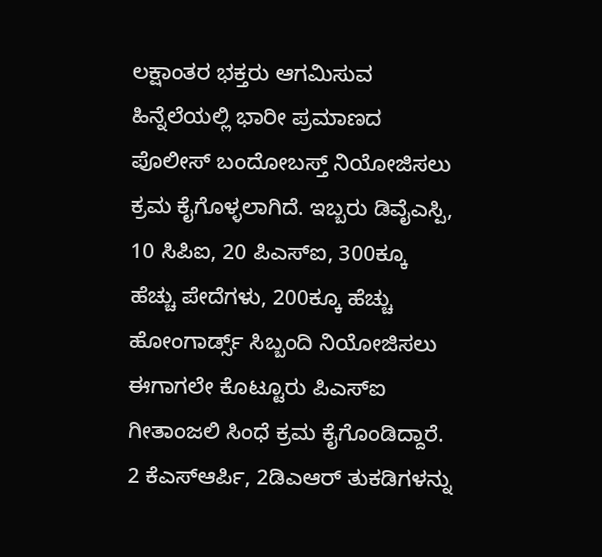ಲಕ್ಷಾಂತರ ಭಕ್ತರು ಆಗಮಿಸುವ ಹಿನ್ನೆಲೆಯಲ್ಲಿ ಭಾರೀ ಪ್ರಮಾಣದ ಪೊಲೀಸ್ ಬಂದೋಬಸ್ತ್‌ ನಿಯೋಜಿಸಲು ಕ್ರಮ ಕೈಗೊಳ್ಳಲಾಗಿದೆ. ಇಬ್ಬರು ಡಿವೈಎಸ್ಪಿ, 10 ಸಿಪಿಐ, 20 ಪಿಎಸ್ಐ, 300ಕ್ಕೂ ಹೆಚ್ಚು ಪೇದೆಗಳು, 200ಕ್ಕೂ ಹೆಚ್ಚು ಹೋಂಗಾರ್ಡ್ಸ್‌ ಸಿಬ್ಬಂದಿ ನಿಯೋಜಿಸಲು ಈಗಾಗಲೇ ಕೊಟ್ಟೂರು ಪಿಎಸ್ಐ ಗೀತಾಂಜಲಿ ಸಿಂಧೆ ಕ್ರಮ ಕೈಗೊಂಡಿದ್ದಾರೆ. 2 ಕೆಎಸ್ಆರ್ಪಿ, 2ಡಿಎಆರ್ ತುಕಡಿಗಳನ್ನು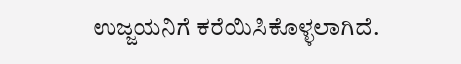ಉಜ್ಜಯನಿಗೆ ಕರೆಯಿಸಿಕೊಳ್ಳಲಾಗಿದೆ.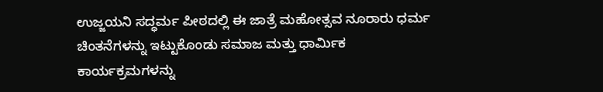ಉಜ್ಜಯನಿ ಸದ್ಧರ್ಮ ಪೀಠದಲ್ಲಿ ಈ ಜಾತ್ರೆ ಮಹೋತ್ಸವ ನೂರಾರು ಧರ್ಮ ಚಿಂತನೆಗಳನ್ನು ಇಟ್ಟುಕೊಂಡು ಸಮಾಜ ಮತ್ತು ಧಾರ್ಮಿಕ ಕಾರ್ಯಕ್ರಮಗಳನ್ನು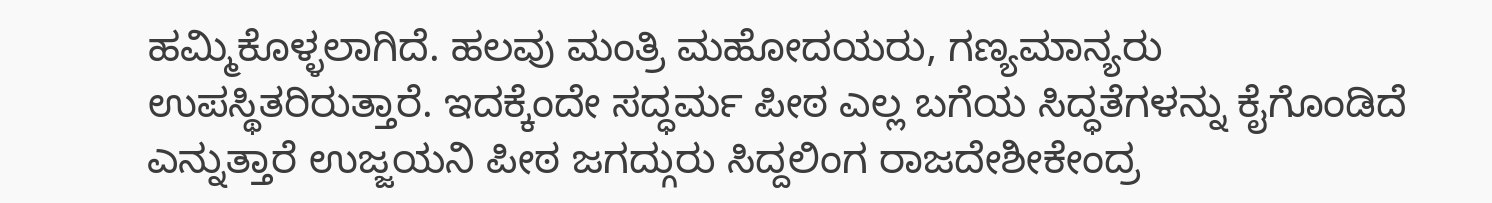ಹಮ್ಮಿಕೊಳ್ಳಲಾಗಿದೆ. ಹಲವು ಮಂತ್ರಿ ಮಹೋದಯರು, ಗಣ್ಯಮಾನ್ಯರು ಉಪಸ್ಥಿತರಿರುತ್ತಾರೆ. ಇದಕ್ಕೆಂದೇ ಸದ್ಧರ್ಮ ಪೀಠ ಎಲ್ಲ ಬಗೆಯ ಸಿದ್ಧತೆಗಳನ್ನು ಕೈಗೊಂಡಿದೆ ಎನ್ನುತ್ತಾರೆ ಉಜ್ಜಯನಿ ಪೀಠ ಜಗದ್ಗುರು ಸಿದ್ದಲಿಂಗ ರಾಜದೇಶೀಕೇಂದ್ರ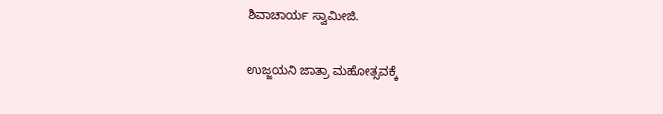ಶಿವಾಚಾರ್ಯ ಸ್ವಾಮೀಜಿ.

ಉಜ್ಜಯನಿ ಜಾತ್ರಾ ಮಹೋತ್ಸವಕ್ಕೆ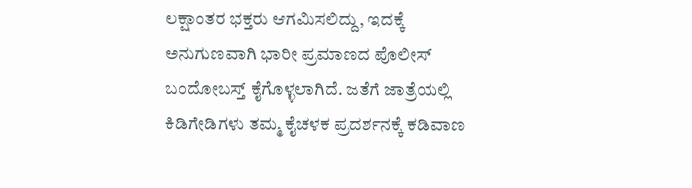ಲಕ್ಷಾಂತರ ಭಕ್ತರು ಆಗಮಿಸಲಿದ್ದು, ಇದಕ್ಕೆ ಅನುಗುಣವಾಗಿ ಭಾರೀ ಪ್ರಮಾಣದ ಪೊಲೀಸ್ ಬಂದೋಬಸ್ತ್‌ ಕೈಗೊಳ್ಳಲಾಗಿದೆ. ಜತೆಗೆ ಜಾತ್ರೆಯಲ್ಲಿ ಕಿಡಿಗೇಡಿಗಳು ತಮ್ಮ ಕೈಚಳಕ ಪ್ರದರ್ಶನಕ್ಕೆ ಕಡಿವಾಣ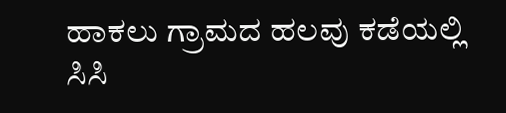ಹಾಕಲು ಗ್ರಾಮದ ಹಲವು ಕಡೆಯಲ್ಲಿ ಸಿಸಿ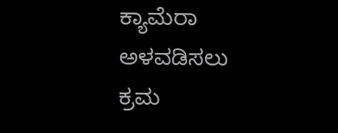ಕ್ಯಾಮೆರಾ ಅಳವಡಿಸಲು ಕ್ರಮ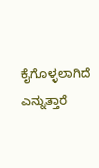ಕೈಗೊಳ್ಳಲಾಗಿದೆ ಎನ್ನುತ್ತಾರೆ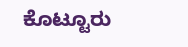ಕೊಟ್ಟೂರು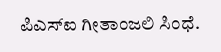ಪಿಎಸ್‌ಐ ಗೀತಾಂಜಲಿ ಸಿಂಧೆ.